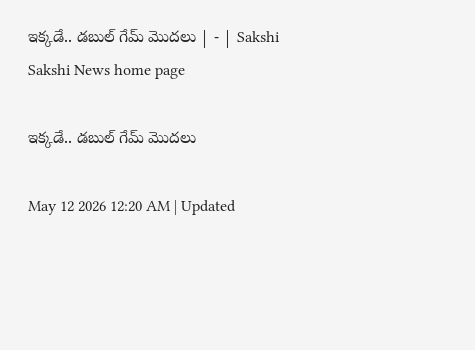ఇక్కడే.. డబుల్‌ గేమ్‌ మొదలు | - | Sakshi
Sakshi News home page

ఇక్కడే.. డబుల్‌ గేమ్‌ మొదలు

May 12 2026 12:20 AM | Updated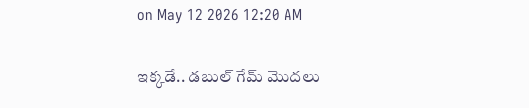on May 12 2026 12:20 AM

ఇక్కడే.. డబుల్‌ గేమ్‌ మొదలు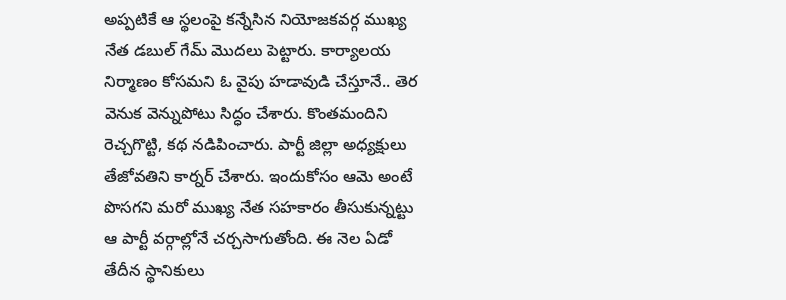అప్పటికే ఆ స్థలంపై కన్నేసిన నియోజకవర్గ ముఖ్య నేత డబుల్‌ గేమ్‌ మొదలు పెట్టారు. కార్యాలయ నిర్మాణం కోసమని ఓ వైపు హడావుడి చేస్తూనే.. తెర వెనుక వెన్నుపోటు సిద్ధం చేశారు. కొంతమందిని రెచ్చగొట్టి, కథ నడిపించారు. పార్టీ జిల్లా అధ్యక్షులు తేజోవతిని కార్నర్‌ చేశారు. ఇందుకోసం ఆమె అంటే పొసగని మరో ముఖ్య నేత సహకారం తీసుకున్నట్టు ఆ పార్టీ వర్గాల్లోనే చర్చసాగుతోంది. ఈ నెల ఏడో తేదీన స్థానికులు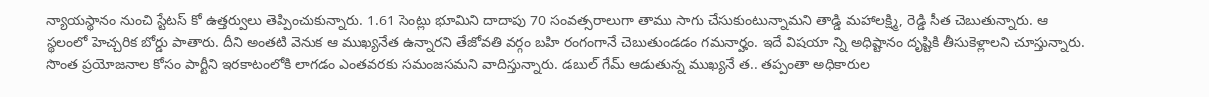న్యాయస్థానం నుంచి స్టేటస్‌ కో ఉత్తర్వులు తెప్పించుకున్నారు. 1.61 సెంట్లు భూమిని దాదాపు 70 సంవత్సరాలుగా తాము సాగు చేసుకుంటున్నామని తాడ్డి మహాలక్ష్మి, రెడ్డి సీత చెబుతున్నారు. ఆ స్థలంలో హెచ్చరిక బోర్డు పాతారు. దీని అంతటి వెనుక ఆ ముఖ్యనేత ఉన్నారని తేజోవతి వర్గం బహి రంగంగానే చెబుతుండడం గమనార్హం. ఇదే విషయా న్ని అధిష్టానం దృష్టికి తీసుకెళ్లాలని చూస్తున్నారు. సొంత ప్రయోజనాల కోసం పార్టీని ఇరకాటంలోకి లాగడం ఎంతవరకు సమంజసమని వాదిస్తున్నారు. డబుల్‌ గేమ్‌ ఆడుతున్న ముఖ్యనే త.. తప్పంతా అధికారుల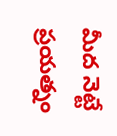మీద నెట్టే ప్రయత్నం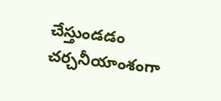చేస్తుండడం చర్చనీయాంశంగా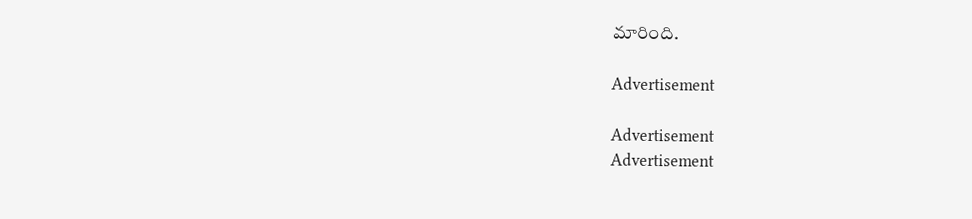మారింది.

Advertisement

Advertisement
Advertisement